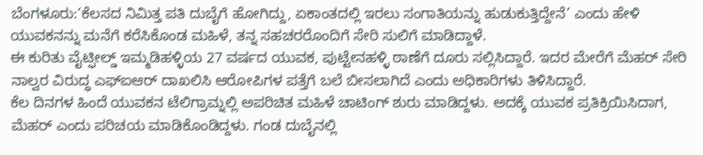ಬೆಂಗಳೂರು:‘ಕೆಲಸದ ನಿಮಿತ್ತ ಪತಿ ದುಬೈಗೆ ಹೋಗಿದ್ದು, ಏಕಾಂತದಲ್ಲಿ ಇರಲು ಸಂಗಾತಿಯನ್ನು ಹುಡುಕುತ್ತಿದ್ದೇನೆ’ ಎಂದು ಹೇಳಿ ಯುವಕನನ್ನು ಮನೆಗೆ ಕರೆಸಿಕೊಂಡ ಮಹಿಳೆ, ತನ್ನ ಸಹಚರರೊಂದಿಗೆ ಸೇರಿ ಸುಲಿಗೆ ಮಾಡಿದ್ದಾಳೆ.
ಈ ಕುರಿತು ವೈಟ್ಫೀಲ್ಡ್ ಇಮ್ಮಡಿಹಳ್ಳಿಯ 27 ವರ್ಷದ ಯುವಕ, ಪುಟ್ಟೇನಹಳ್ಳಿ ಠಾಣೆಗೆ ದೂರು ಸಲ್ಲಿಸಿದ್ದಾರೆ. ಇದರ ಮೇರೆಗೆ ಮೆಹರ್ ಸೇರಿ ನಾಲ್ವರ ವಿರುದ್ಧ ಎಫ್ಐಆರ್ ದಾಖಲಿಸಿ ಆರೋಪಿಗಳ ಪತ್ತೆಗೆ ಬಲೆ ಬೀಸಲಾಗಿದೆ ಎಂದು ಅಧಿಕಾರಿಗಳು ತಿಳಿಸಿದ್ದಾರೆ.
ಕೆಲ ದಿನಗಳ ಹಿಂದೆ ಯುವಕನ ಟೆಲಿಗ್ರಾಮ್ನಲ್ಲಿ ಅಪರಿಚಿತ ಮಹಿಳೆ ಚಾಟಿಂಗ್ ಶುರು ಮಾಡಿದ್ದಳು. ಅದಕ್ಕೆ ಯುವಕ ಪ್ರತಿಕ್ರಿಯಿಸಿದಾಗ, ಮೆಹರ್ ಎಂದು ಪರಿಚಯ ಮಾಡಿಕೊಂಡಿದ್ದಳು. ಗಂಡ ದುಬೈನಲ್ಲಿ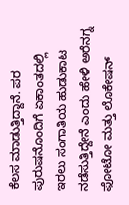ಕೆಲಸ ಮಾಡುತ್ತಿದ್ದಾನೆ. ಪರ ಪುರುಷನೊಂದಿಗೆ ಏಕಾಂತದಲ್ಲಿ ಇರಲು ಸಂಗಾತಿಯ ಹುಡುಕಾಟ ನಡೆಸುತ್ತಿದ್ದೇನೆ ಎಂದು ಹೇಳಿ ಅರೆನಗ್ನ ಫೋಟೋ ಮತ್ತು ಲೊಕೇಷನ್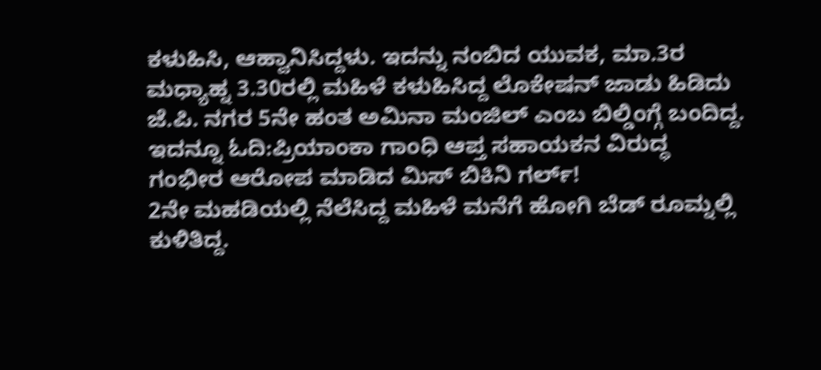ಕಳುಹಿಸಿ, ಆಹ್ವಾನಿಸಿದ್ದಳು. ಇದನ್ನು ನಂಬಿದ ಯುವಕ, ಮಾ.3ರ ಮಧ್ಯಾಹ್ನ 3.30ರಲ್ಲಿ ಮಹಿಳೆ ಕಳುಹಿಸಿದ್ದ ಲೊಕೇಷನ್ ಜಾಡು ಹಿಡಿದು ಜೆ.ಪಿ. ನಗರ 5ನೇ ಹಂತ ಅಮಿನಾ ಮಂಜಿಲ್ ಎಂಬ ಬಿಲ್ಡಿಂಗ್ಗೆ ಬಂದಿದ್ದ.
ಇದನ್ನೂ ಓದಿ:ಪ್ರಿಯಾಂಕಾ ಗಾಂಧಿ ಆಪ್ತ ಸಹಾಯಕನ ವಿರುದ್ಧ ಗಂಭೀರ ಆರೋಪ ಮಾಡಿದ ಮಿಸ್ ಬಿಕಿನಿ ಗರ್ಲ್!
2ನೇ ಮಹಡಿಯಲ್ಲಿ ನೆಲೆಸಿದ್ದ ಮಹಿಳೆ ಮನೆಗೆ ಹೋಗಿ ಬೆಡ್ ರೂಮ್ನಲ್ಲಿ ಕುಳಿತಿದ್ದ.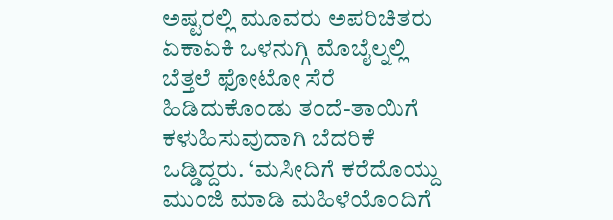ಅಷ್ಟರಲ್ಲಿ ಮೂವರು ಅಪರಿಚಿತರು ಏಕಾಏಕಿ ಒಳನುಗ್ಗಿ ಮೊಬೈಲ್ನಲ್ಲಿ ಬೆತ್ತಲೆ ಫೋಟೋ ಸೆರೆ ಹಿಡಿದುಕೊಂಡು ತಂದೆ-ತಾಯಿಗೆ ಕಳುಹಿಸುವುದಾಗಿ ಬೆದರಿಕೆ ಒಡ್ಡಿದ್ದರು. ‘ಮಸೀದಿಗೆ ಕರೆದೊಯ್ದು ಮುಂಜಿ ಮಾಡಿ ಮಹಿಳೆಯೊಂದಿಗೆ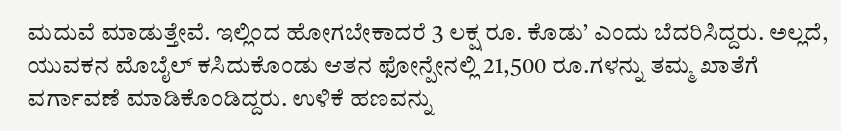ಮದುವೆ ಮಾಡುತ್ತೇವೆ. ಇಲ್ಲಿಂದ ಹೋಗಬೇಕಾದರೆ 3 ಲಕ್ಷ ರೂ. ಕೊಡು’ ಎಂದು ಬೆದರಿಸಿದ್ದರು. ಅಲ್ಲದೆ, ಯುವಕನ ಮೊಬೈಲ್ ಕಸಿದುಕೊಂಡು ಆತನ ಫೋನ್ಪೇನಲ್ಲಿ 21,500 ರೂ.ಗಳನ್ನು ತಮ್ಮ ಖಾತೆಗೆ ವರ್ಗಾವಣೆ ಮಾಡಿಕೊಂಡಿದ್ದರು. ಉಳಿಕೆ ಹಣವನ್ನು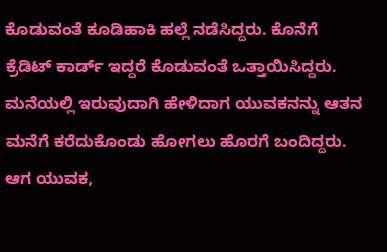ಕೊಡುವಂತೆ ಕೂಡಿಹಾಕಿ ಹಲ್ಲೆ ನಡೆಸಿದ್ದರು. ಕೊನೆಗೆ ಕ್ರೆಡಿಟ್ ಕಾರ್ಡ್ ಇದ್ದರೆ ಕೊಡುವಂತೆ ಒತ್ತಾಯಿಸಿದ್ದರು. ಮನೆಯಲ್ಲಿ ಇರುವುದಾಗಿ ಹೇಳಿದಾಗ ಯುವಕನನ್ನು ಆತನ ಮನೆಗೆ ಕರೆದುಕೊಂಡು ಹೋಗಲು ಹೊರಗೆ ಬಂದಿದ್ದರು. ಆಗ ಯುವಕ,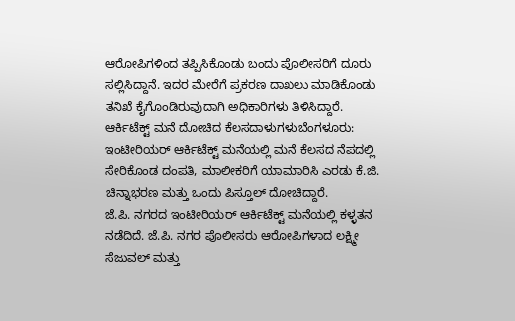ಆರೋಪಿಗಳಿಂದ ತಪ್ಪಿಸಿಕೊಂಡು ಬಂದು ಪೊಲೀಸರಿಗೆ ದೂರು ಸಲ್ಲಿಸಿದ್ದಾನೆ. ಇದರ ಮೇರೆಗೆ ಪ್ರಕರಣ ದಾಖಲು ಮಾಡಿಕೊಂಡು ತನಿಖೆ ಕೈಗೊಂಡಿರುವುದಾಗಿ ಅಧಿಕಾರಿಗಳು ತಿಳಿಸಿದ್ದಾರೆ.
ಆರ್ಕಿಟೆಕ್ಟ್ ಮನೆ ದೋಚಿದ ಕೆಲಸದಾಳುಗಳುಬೆಂಗಳೂರು: ಇಂಟೀರಿಯರ್ ಆರ್ಕಿಟೆಕ್ಟ್ ಮನೆಯಲ್ಲಿ ಮನೆ ಕೆಲಸದ ನೆಪದಲ್ಲಿ ಸೇರಿಕೊಂಡ ದಂಪತಿ, ಮಾಲೀಕರಿಗೆ ಯಾಮಾರಿಸಿ ಎರಡು ಕೆ.ಜಿ. ಚಿನ್ನಾಭರಣ ಮತ್ತು ಒಂದು ಪಿಸ್ತೂಲ್ ದೋಚಿದ್ದಾರೆ.
ಜೆ.ಪಿ. ನಗರದ ಇಂಟೀರಿಯರ್ ಆರ್ಕಿಟೆಕ್ಟ್ ಮನೆಯಲ್ಲಿ ಕಳ್ಳತನ ನಡೆದಿದೆ. ಜೆ.ಪಿ. ನಗರ ಪೊಲೀಸರು ಆರೋಪಿಗಳಾದ ಲಕ್ಷ್ಮೀ ಸೆಜುವಲ್ ಮತ್ತು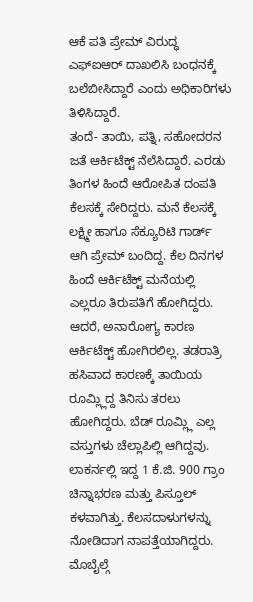ಆಕೆ ಪತಿ ಪ್ರೇಮ್ ವಿರುದ್ಧ ಎಫ್ಐಆರ್ ದಾಖಲಿಸಿ ಬಂಧನಕ್ಕೆ ಬಲೆಬೀಸಿದ್ದಾರೆ ಎಂದು ಅಧಿಕಾರಿಗಳು ತಿಳಿಸಿದ್ದಾರೆ.
ತಂದೆ- ತಾಯಿ, ಪತ್ನಿ, ಸಹೋದರನ ಜತೆ ಆರ್ಕಿಟೆಕ್ಟ್ ನೆಲೆಸಿದ್ದಾರೆ. ಎರಡು ತಿಂಗಳ ಹಿಂದೆ ಆರೋಪಿತ ದಂಪತಿ ಕೆಲಸಕ್ಕೆ ಸೇರಿದ್ದರು. ಮನೆ ಕೆಲಸಕ್ಕೆ ಲಕ್ಷ್ಮೀ ಹಾಗೂ ಸೆಕ್ಯೂರಿಟಿ ಗಾರ್ಡ್ ಆಗಿ ಪ್ರೇಮ್ ಬಂದಿದ್ದ. ಕೆಲ ದಿನಗಳ ಹಿಂದೆ ಆರ್ಕಿಟೆಕ್ಟ್ ಮನೆಯಲ್ಲಿ ಎಲ್ಲರೂ ತಿರುಪತಿಗೆ ಹೋಗಿದ್ದರು. ಆದರೆ, ಅನಾರೋಗ್ಯ ಕಾರಣ ಆರ್ಕಿಟೆಕ್ಟ್ ಹೋಗಿರಲಿಲ್ಲ. ತಡರಾತ್ರಿ ಹಸಿವಾದ ಕಾರಣಕ್ಕೆ ತಾಯಿಯ ರೂಮ್ಲ್ಲಿದ್ದ ತಿನಿಸು ತರಲು ಹೋಗಿದ್ದರು. ಬೆಡ್ ರೂಮ್ಲ್ಲಿ ಎಲ್ಲ ವಸ್ತುಗಳು ಚೆಲ್ಲಾಪಿಲ್ಲಿ ಆಗಿದ್ದವು. ಲಾಕರ್ನಲ್ಲಿ ಇದ್ದ 1 ಕೆ.ಜಿ. 900 ಗ್ರಾಂ ಚಿನ್ನಾಭರಣ ಮತ್ತು ಪಿಸ್ತೂಲ್ ಕಳವಾಗಿತ್ತು. ಕೆಲಸದಾಳುಗಳನ್ನು ನೋಡಿದಾಗ ನಾಪತ್ತೆಯಾಗಿದ್ದರು. ಮೊಬೈಲ್ಗೆ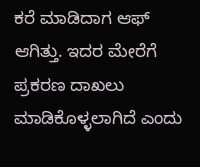ಕರೆ ಮಾಡಿದಾಗ ಆಫ್ ಆಗಿತ್ತು. ಇದರ ಮೇರೆಗೆ ಪ್ರಕರಣ ದಾಖಲು ಮಾಡಿಕೊಳ್ಳಲಾಗಿದೆ ಎಂದು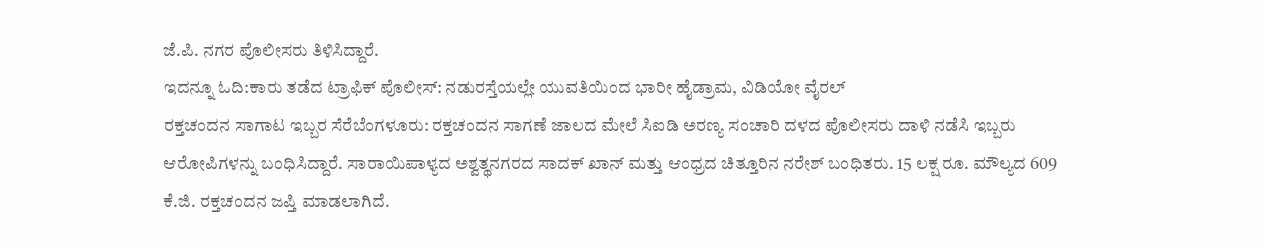ಜೆ.ಪಿ. ನಗರ ಪೊಲೀಸರು ತಿಳಿಸಿದ್ದಾರೆ.
ಇದನ್ನೂ ಓದಿ:ಕಾರು ತಡೆದ ಟ್ರಾಫಿಕ್ ಪೊಲೀಸ್: ನಡುರಸ್ತೆಯಲ್ಲೇ ಯುವತಿಯಿಂದ ಭಾರೀ ಹೈಡ್ರಾಮ, ವಿಡಿಯೋ ವೈರಲ್
ರಕ್ತಚಂದನ ಸಾಗಾಟ ಇಬ್ಬರ ಸೆರೆಬೆಂಗಳೂರು: ರಕ್ತಚಂದನ ಸಾಗಣೆ ಜಾಲದ ಮೇಲೆ ಸಿಐಡಿ ಅರಣ್ಯ ಸಂಚಾರಿ ದಳದ ಪೊಲೀಸರು ದಾಳಿ ನಡೆಸಿ ಇಬ್ಬರು ಆರೋಪಿಗಳನ್ನು ಬಂಧಿಸಿದ್ದಾರೆ. ಸಾರಾಯಿಪಾಳ್ಯದ ಅಶ್ವತ್ಥನಗರದ ಸಾದಕ್ ಖಾನ್ ಮತ್ತು ಆಂಧ್ರದ ಚಿತ್ತೂರಿನ ನರೇಶ್ ಬಂಧಿತರು. 15 ಲಕ್ಷ ರೂ. ಮೌಲ್ಯದ 609 ಕೆ.ಜಿ. ರಕ್ತಚಂದನ ಜಪ್ತಿ ಮಾಡಲಾಗಿದೆ.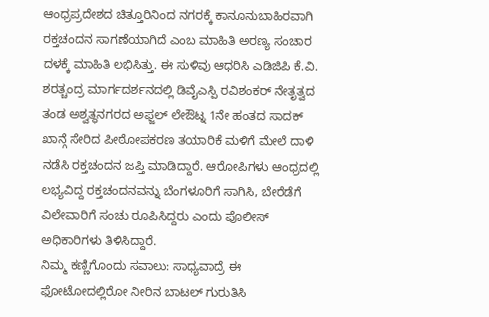ಆಂಧ್ರಪ್ರದೇಶದ ಚಿತ್ತೂರಿನಿಂದ ನಗರಕ್ಕೆ ಕಾನೂನುಬಾಹಿರವಾಗಿ ರಕ್ತಚಂದನ ಸಾಗಣೆಯಾಗಿದೆ ಎಂಬ ಮಾಹಿತಿ ಅರಣ್ಯ ಸಂಚಾರ ದಳಕ್ಕೆ ಮಾಹಿತಿ ಲಭಿಸಿತ್ತು. ಈ ಸುಳಿವು ಆಧರಿಸಿ ಎಡಿಜಿಪಿ ಕೆ.ವಿ. ಶರತ್ಚಂದ್ರ ಮಾರ್ಗದರ್ಶನದಲ್ಲಿ ಡಿವೈಎಸ್ಪಿ ರವಿಶಂಕರ್ ನೇತೃತ್ವದ ತಂಡ ಅಶ್ವತ್ಥನಗರದ ಅಫ್ಜಲ್ ಲೇಔಟ್ನ 1ನೇ ಹಂತದ ಸಾದಕ್ ಖಾನ್ಗೆ ಸೇರಿದ ಪೀಠೋಪಕರಣ ತಯಾರಿಕೆ ಮಳಿಗೆ ಮೇಲೆ ದಾಳಿ ನಡೆಸಿ ರಕ್ತಚಂದನ ಜಪ್ತಿ ಮಾಡಿದ್ದಾರೆ. ಆರೋಪಿಗಳು ಆಂಧ್ರದಲ್ಲಿ ಲಭ್ಯವಿದ್ದ ರಕ್ತಚಂದನವನ್ನು ಬೆಂಗಳೂರಿಗೆ ಸಾಗಿಸಿ, ಬೇರೆಡೆಗೆ ವಿಲೇವಾರಿಗೆ ಸಂಚು ರೂಪಿಸಿದ್ದರು ಎಂದು ಪೊಲೀಸ್ ಅಧಿಕಾರಿಗಳು ತಿಳಿಸಿದ್ದಾರೆ.
ನಿಮ್ಮ ಕಣ್ಣಿಗೊಂದು ಸವಾಲು: ಸಾಧ್ಯವಾದ್ರೆ ಈ ಫೋಟೋದಲ್ಲಿರೋ ನೀರಿನ ಬಾಟಲ್ ಗುರುತಿಸಿ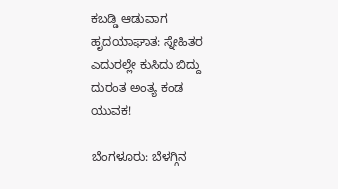ಕಬಡ್ಡಿ ಆಡುವಾಗ ಹೃದಯಾಘಾತ: ಸ್ನೇಹಿತರ ಎದುರಲ್ಲೇ ಕುಸಿದು ಬಿದ್ದು ದುರಂತ ಅಂತ್ಯ ಕಂಡ ಯುವಕ!

ಬೆಂಗಳೂರು: ಬೆಳಗ್ಗಿನ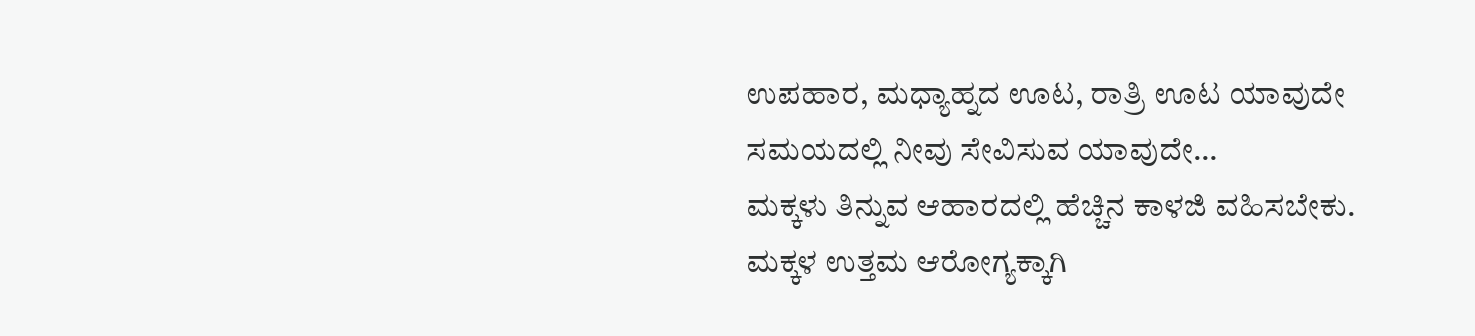ಉಪಹಾರ, ಮಧ್ಯಾಹ್ನದ ಊಟ, ರಾತ್ರಿ ಊಟ ಯಾವುದೇ ಸಮಯದಲ್ಲಿ ನೀವು ಸೇವಿಸುವ ಯಾವುದೇ…
ಮಕ್ಕಳು ತಿನ್ನುವ ಆಹಾರದಲ್ಲಿ ಹೆಚ್ಚಿನ ಕಾಳಜಿ ವಹಿಸಬೇಕು. ಮಕ್ಕಳ ಉತ್ತಮ ಆರೋಗ್ಯಕ್ಕಾಗಿ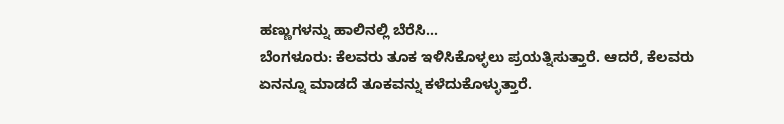ಹಣ್ಣುಗಳನ್ನು ಹಾಲಿನಲ್ಲಿ ಬೆರೆಸಿ…
ಬೆಂಗಳೂರು: ಕೆಲವರು ತೂಕ ಇಳಿಸಿಕೊಳ್ಳಲು ಪ್ರಯತ್ನಿಸುತ್ತಾರೆ. ಆದರೆ, ಕೆಲವರು ಏನನ್ನೂ ಮಾಡದೆ ತೂಕವನ್ನು ಕಳೆದುಕೊಳ್ಳುತ್ತಾರೆ.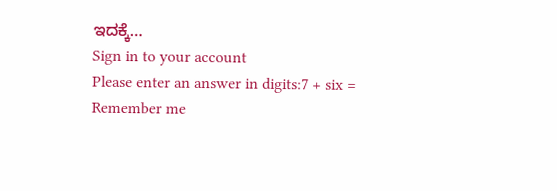ಇದಕ್ಕೆ…
Sign in to your account
Please enter an answer in digits:7 + six =
Remember me